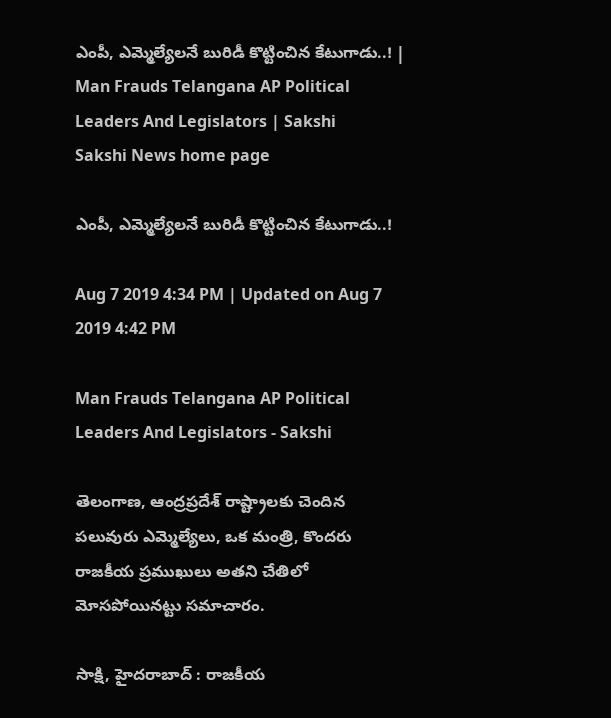ఎంపీ, ఎమ్మెల్యేలనే బురిడీ కొట్టించిన కేటుగాడు..! | Man Frauds Telangana AP Political Leaders And Legislators | Sakshi
Sakshi News home page

ఎంపీ, ఎమ్మెల్యేలనే బురిడీ కొట్టించిన కేటుగాడు..!

Aug 7 2019 4:34 PM | Updated on Aug 7 2019 4:42 PM

Man Frauds Telangana AP Political Leaders And Legislators - Sakshi

తెలంగాణ, ఆంద్రప్రదేశ్ రాష్ట్రాలకు చెందిన పలువురు ఎమ్మెల్యేలు, ఒక మంత్రి, కొందరు రాజకీయ ప్రముఖులు అతని చేతిలో మోసపోయినట్టు సమాచారం.

సాక్షి, హైదరాబాద్‌ : రాజకీయ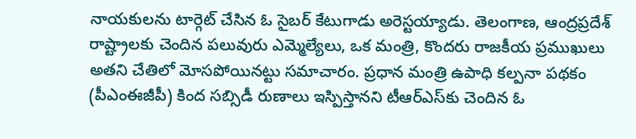నాయకులను టార్గెట్ చేసిన ఓ సైబర్ కేటుగాడు అరెస్టయ్యాడు. తెలంగాణ, ఆంద్రప్రదేశ్ రాష్ట్రాలకు చెందిన పలువురు ఎమ్మెల్యేలు, ఒక మంత్రి, కొందరు రాజకీయ ప్రముఖులు అతని చేతిలో మోసపోయినట్టు సమాచారం. ప్రధాన మంత్రి ఉపాధి కల్పనా పథకం (పీఎంఈజీపీ) కింద సబ్సిడీ రుణాలు ఇస్పిస్తానని టీఆర్‌ఎస్‌కు చెందిన ఓ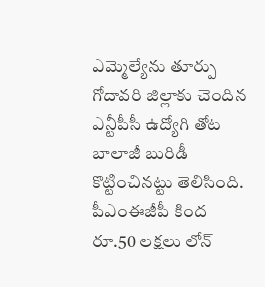ఎమ్మెల్యేను తూర్పు గోదావరి జిల్లాకు చెందిన ఎన్టీపీసీ ఉద్యోగి తోట బాలాజీ బురిడీ కొట్టించినట్టు తెలిసింది. పీఎంఈజీపీ కింద రూ.50 లక్షలు లోన్‌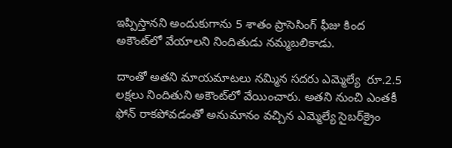ఇప్పిస్తానని అందుకుగాను 5 శాతం ప్రాసెసింగ్‌ ఫీజు కింద అకౌంట్‌లో వేయాలని నిందితుడు నమ్మబలికాడు.

దాంతో అతని మాయమాటలు నమ్మిన సదరు ఎమ్మెల్యే  రూ.2.5 లక్షలు నిందితుని అకౌంట్‌లో వేయించారు. అతని నుంచి ఎంతకీ ఫోన్‌ రాకపోవడంతో అనుమానం వచ్చిన ఎమ్మెల్యే సైబర్‌క్రైం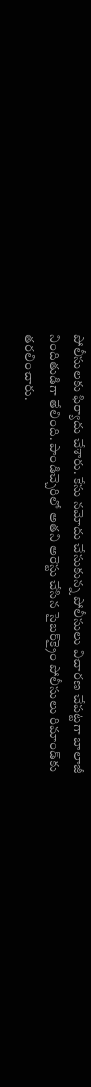పోలీసులకు ఫిర్యాదు చేశారు. కేసు నమోదు చేసుకున్న పోలీసులు విచారణ చేపట్టగా బాలాజీ నిందితుడిగా తేలింది. పాండిచ్చెరిలో అతని అరెస్టు చేసిన సైబర్‌క్రైం పోలీసులు రిమాండ్‌కు తరలించారు.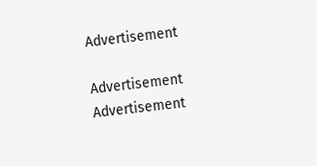Advertisement

Advertisement
Advertisement